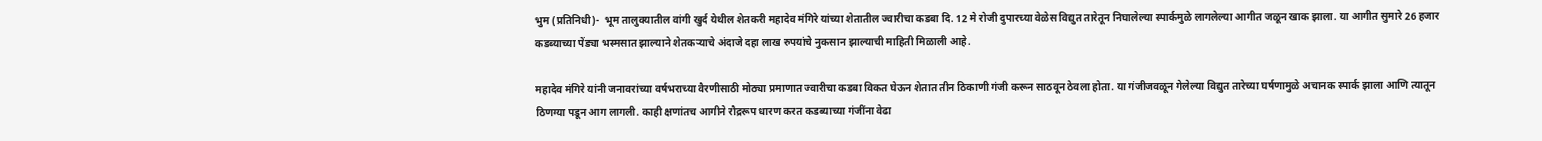भुम (प्रतिनिधी)-  भूम तालुक्यातील वांगी खुर्द येथील शेतकरी महादेव मंगिरे यांच्या शेतातील ज्वारीचा कडबा दि. 12 मे रोजी दुपारच्या वेळेस विद्युत तारेतून निघालेल्या स्पार्कमुळे लागलेल्या आगीत जळून खाक झाला. या आगीत सुमारे 26 हजार कडब्याच्या पेंड्या भस्मसात झाल्याने शेतकऱ्याचे अंदाजे दहा लाख रुपयांचे नुकसान झाल्याची माहिती मिळाली आहे.

महादेव मंगिरे यांनी जनावरांच्या वर्षभराच्या वैरणीसाठी मोठ्या प्रमाणात ज्वारीचा कडबा विकत घेऊन शेतात तीन ठिकाणी गंजी करून साठवून ठेवला होता. या गंजीजवळून गेलेल्या विद्युत तारेच्या घर्षणामुळे अचानक स्पार्क झाला आणि त्यातून ठिणग्या पडून आग लागली. काही क्षणांतच आगीने रौद्ररूप धारण करत कडब्याच्या गंजींना वेढा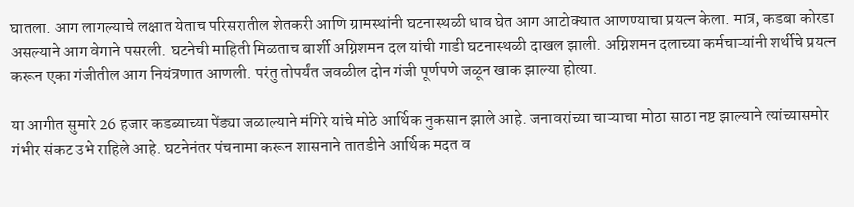घातला. आग लागल्याचे लक्षात येताच परिसरातील शेतकरी आणि ग्रामस्थांनी घटनास्थळी धाव घेत आग आटोक्यात आणण्याचा प्रयत्न केला. मात्र, कडबा कोरडा असल्याने आग वेगाने पसरली. घटनेची माहिती मिळताच बार्शी अग्निशमन दल यांची गाडी घटनास्थळी दाखल झाली. अग्निशमन दलाच्या कर्मचाऱ्यांनी शर्थीचे प्रयत्न करून एका गंजीतील आग नियंत्रणात आणली. परंतु तोपर्यंत जवळील दोन गंजी पूर्णपणे जळून खाक झाल्या होत्या.

या आगीत सुमारे 26 हजार कडब्याच्या पेंड्या जळाल्याने मंगिरे यांचे मोठे आर्थिक नुकसान झाले आहे. जनावरांच्या चाऱ्याचा मोठा साठा नष्ट झाल्याने त्यांच्यासमोर गंभीर संकट उभे राहिले आहे. घटनेनंतर पंचनामा करून शासनाने तातडीने आर्थिक मदत व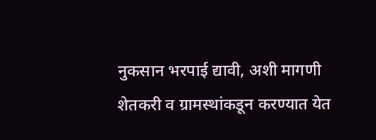नुकसान भरपाई द्यावी, अशी मागणी शेतकरी व ग्रामस्थांकडून करण्यात येत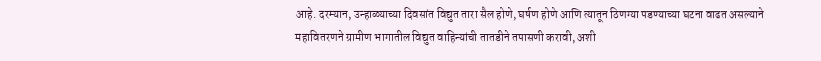आहे. दरम्यान, उन्हाळ्याच्या दिवसांत विद्युत तारा सैल होणे, घर्षण होणे आणि त्यातून ठिणग्या पडण्याच्या घटना वाढत असल्याने महावितरणने ग्रामीण भागातील विद्युत वाहिन्यांची तातडीने तपासणी करावी, अशी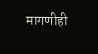मागणीही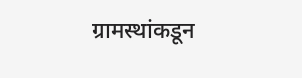ग्रामस्थांकडून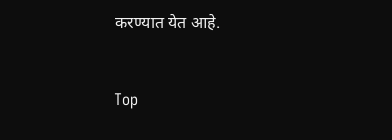करण्यात येत आहे.


Top